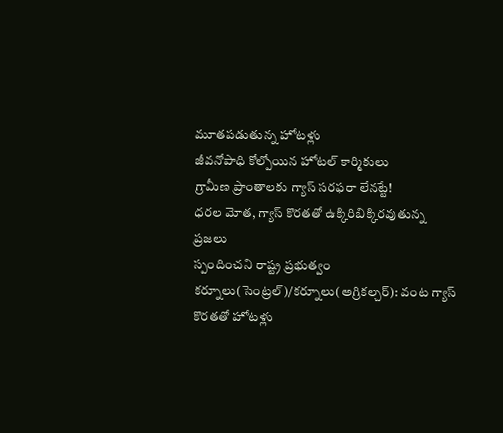మూతపడుతున్న హోటళ్లు
జీవనోపాధి కోల్పోయిన హోటల్ కార్మికులు
గ్రామీణ ప్రాంతాలకు గ్యాస్ సరఫరా లేనట్టే!
ధరల మోత, గ్యాస్ కొరతతో ఉక్కిరిబిక్కిరవుతున్న ప్రజలు
స్పందించని రాష్ట్ర ప్రభుత్వం
కర్నూలు(సెంట్రల్)/కర్నూలు(అగ్రికల్చర్): వంట గ్యాస్ కొరతతో హోటళ్లు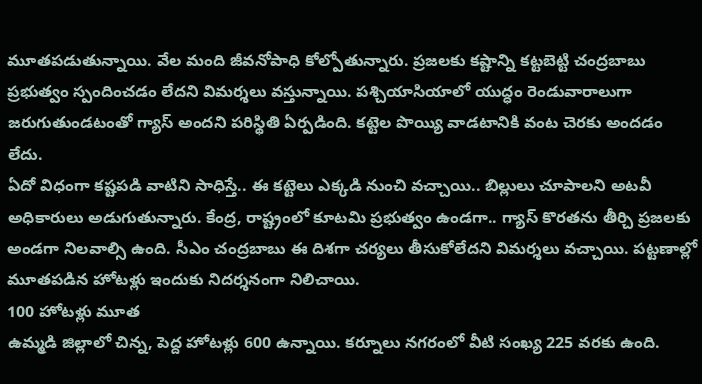మూతపడుతున్నాయి. వేల మంది జీవనోపాధి కోల్పోతున్నారు. ప్రజలకు కష్టాన్ని కట్టబెట్టి చంద్రబాబు ప్రభుత్వం స్పందించడం లేదని విమర్శలు వస్తున్నాయి. పశ్చియాసియాలో యుద్ధం రెండువారాలుగా జరుగుతుండటంతో గ్యాస్ అందని పరిస్థితి ఏర్పడింది. కట్టెల పొయ్యి వాడటానికి వంట చెరకు అందడం లేదు.
ఏదో విధంగా కష్టపడి వాటిని సాధిస్తే.. ఈ కట్టెలు ఎక్కడి నుంచి వచ్చాయి.. బిల్లులు చూపాలని అటవీ అధికారులు అడుగుతున్నారు. కేంద్ర, రాష్ట్రంలో కూటమి ప్రభుత్వం ఉండగా.. గ్యాస్ కొరతను తీర్చి ప్రజలకు అండగా నిలవాల్సి ఉంది. సీఎం చంద్రబాబు ఈ దిశగా చర్యలు తీసుకోలేదని విమర్శలు వచ్చాయి. పట్టణాల్లో మూతపడిన హోటళ్లు ఇందుకు నిదర్శనంగా నిలిచాయి.
100 హోటళ్లు మూత
ఉమ్మడి జిల్లాలో చిన్న, పెద్ద హోటళ్లు 600 ఉన్నాయి. కర్నూలు నగరంలో వీటి సంఖ్య 225 వరకు ఉంది.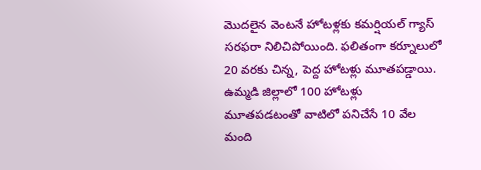మొదలైన వెంటనే హోటళ్లకు కమర్షియల్ గ్యాస్ సరఫరా నిలిచిపోయింది. ఫలితంగా కర్నూలులో 20 వరకు చిన్న, పెద్ద హోటళ్లు మూతపడ్డాయి.
ఉమ్మడి జిల్లాలో 100 హోటళ్లు మూతపడటంతో వాటిలో పనిచేసే 10 వేల మంది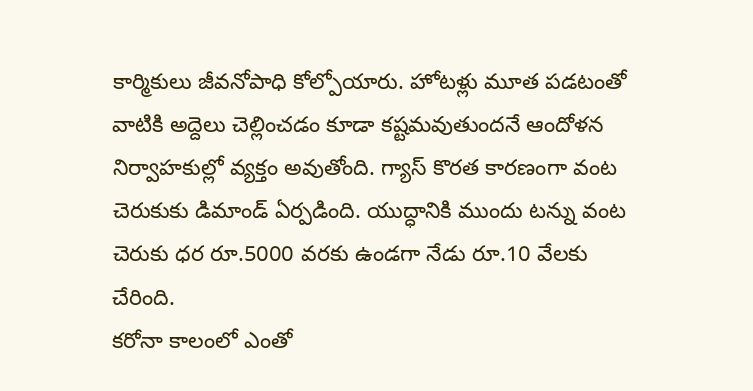కార్మికులు జీవనోపాధి కోల్పోయారు. హోటళ్లు మూత పడటంతో వాటికి అద్దెలు చెల్లించడం కూడా కష్టమవుతుందనే ఆందోళన నిర్వాహకుల్లో వ్యక్తం అవుతోంది. గ్యాస్ కొరత కారణంగా వంట చెరుకుకు డిమాండ్ ఏర్పడింది. యుద్ధానికి ముందు టన్ను వంట చెరుకు ధర రూ.5000 వరకు ఉండగా నేడు రూ.10 వేలకు చేరింది.
కరోనా కాలంలో ఎంతో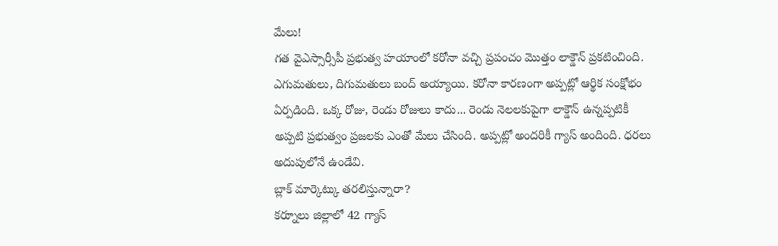మేలు!
గత వైఎస్సార్సీపీ ప్రభుత్వ హయాంలో కరోనా వచ్చి ప్రపంచం మొత్తం లాక్డౌన్ ప్రకటించింది. ఎగుమతులు, దిగుమతులు బంద్ అయ్యాయి. కరోనా కారణంగా అప్పట్లో ఆర్థిక సంక్షోభం ఏర్పడింది. ఒక్క రోజు, రెండు రోజులు కాదు... రెండు నెలలకుపైగా లాక్డౌన్ ఉన్నప్పటికీ అప్పటి ప్రభుత్వం ప్రజలకు ఎంతో మేలు చేసింది. అప్పట్లో అందరికీ గ్యాస్ అందింది. ధరలు అదుపులోనే ఉండేవి.
బ్లాక్ మార్కెట్కు తరలిస్తున్నారా?
కర్నూలు జిల్లాలో 42 గ్యాస్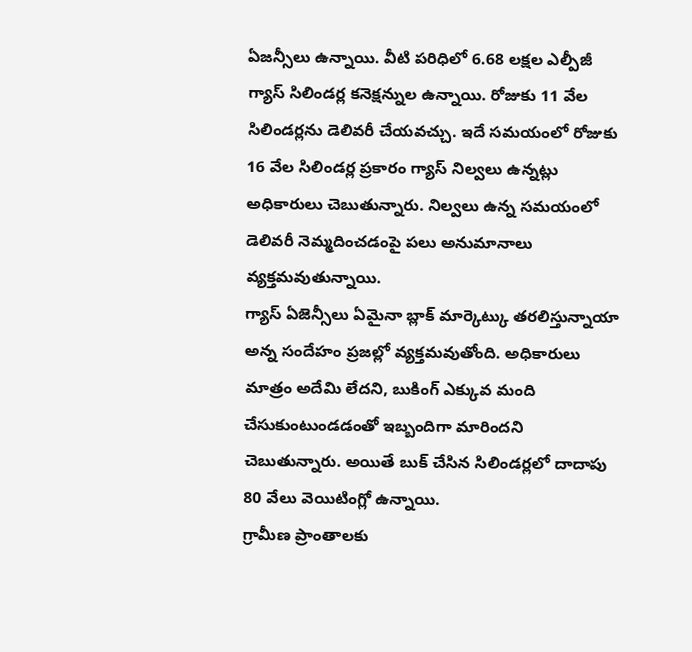ఏజన్సీలు ఉన్నాయి. వీటి పరిధిలో 6.68 లక్షల ఎల్పీజీ గ్యాస్ సిలిండర్ల కనెక్షన్నుల ఉన్నాయి. రోజుకు 11 వేల సిలిండర్లను డెలివరీ చేయవచ్చు. ఇదే సమయంలో రోజుకు 16 వేల సిలిండర్ల ప్రకారం గ్యాస్ నిల్వలు ఉన్నట్లు అధికారులు చెబుతున్నారు. నిల్వలు ఉన్న సమయంలో డెలివరీ నెమ్మదించడంపై పలు అనుమానాలు వ్యక్తమవుతున్నాయి.
గ్యాస్ ఏజెన్సీలు ఏమైనా బ్లాక్ మార్కెట్కు తరలిస్తున్నాయా అన్న సందేహం ప్రజల్లో వ్యక్తమవుతోంది. అధికారులు మాత్రం అదేమి లేదని, బుకింగ్ ఎక్కువ మంది చేసుకుంటుండడంతో ఇబ్బందిగా మారిందని చెబుతున్నారు. అయితే బుక్ చేసిన సిలిండర్లలో దాదాపు 80 వేలు వెయిటింగ్లో ఉన్నాయి.
గ్రామీణ ప్రాంతాలకు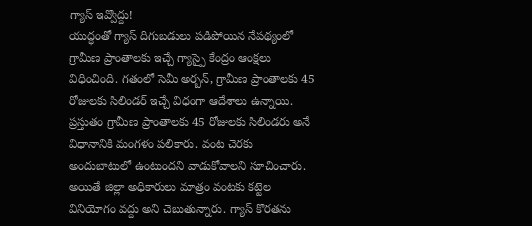గ్యాస్ ఇవ్వొద్దు!
యుద్ధంతో గ్యాస్ దిగుబడులు పడిపోయిన నేపథ్యంలో గ్రామీణ ప్రాంతాలకు ఇచ్చే గ్యాస్పై కేంద్రం ఆంక్షలు విధించింది. గతంలో సెమీ అర్బన్, గ్రామీణ ప్రాంతాలకు 45 రోజులకు సిలిండర్ ఇచ్చే విధంగా ఆదేశాలు ఉన్నాయి. ప్రస్తుతం గ్రామీణ ప్రాంతాలకు 45 రోజులకు సిలిండరు అనే విధానానికి మంగళం పలికారు. వంట చెరకు అందుబాటులో ఉంటుందని వాడుకోవాలని సూచించారు.
అయితే జిల్లా అధికారులు మాత్రం వంటకు కట్టెల వినియోగం వద్దు అని చెబుతున్నారు. గ్యాస్ కొరతను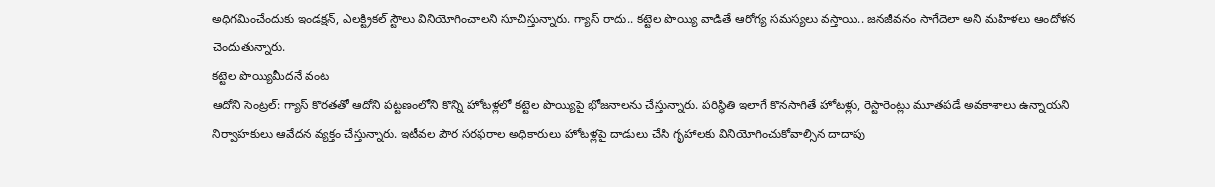అధిగమించేందుకు ఇండక్షన్, ఎలక్ట్రికల్ స్టౌలు వినియోగించాలని సూచిస్తున్నారు. గ్యాస్ రాదు.. కట్టెల పొయ్యి వాడితే ఆరోగ్య సమస్యలు వస్తాయి.. జనజీవనం సాగేదెలా అని మహిళలు ఆందోళన చెందుతున్నారు.
కట్టెల పొయ్యిమీదనే వంట
ఆదోని సెంట్రల్: గ్యాస్ కొరతతో ఆదోని పట్టణంలోని కొన్ని హోటళ్లలో కట్టెల పొయ్యిపై భోజనాలను చేస్తున్నారు. పరిస్థితి ఇలాగే కొనసాగితే హోటళ్లు, రెస్టారెంట్లు మూతపడే అవకాశాలు ఉన్నాయని నిర్వాహకులు ఆవేదన వ్యక్తం చేస్తున్నారు. ఇటీవల పౌర సరఫరాల అధికారులు హోటళ్లపై దాడులు చేసి గృహాలకు వినియోగించుకోవాల్సిన దాదాపు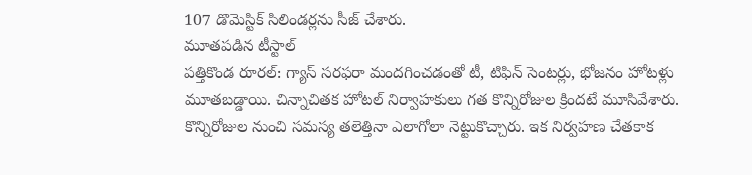107 డొమెస్టిక్ సిలిండర్లను సీజ్ చేశారు.
మూతపడిన టీస్టాల్
పత్తికొండ రూరల్: గ్యాస్ సరఫరా మందగించడంతో టీ, టిఫిన్ సెంటర్లు, భోజనం హోటళ్లు మూతబడ్డాయి. చిన్నాచితక హోటల్ నిర్వాహకులు గత కొన్నిరోజుల క్రిందటే మూసివేశారు. కొన్నిరోజుల నుంచి సమస్య తలెత్తినా ఎలాగోలా నెట్టుకొచ్చారు. ఇక నిర్వహణ చేతకాక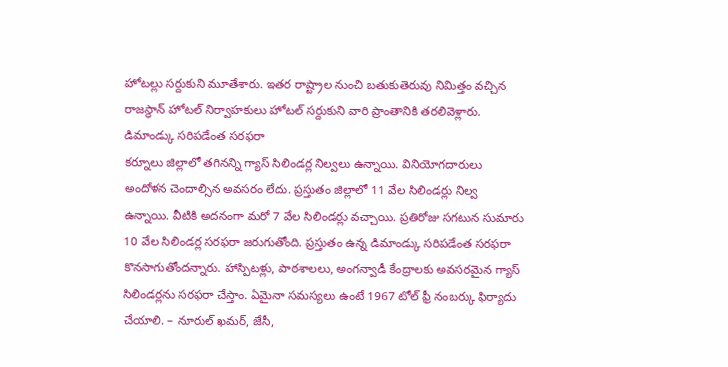హోటల్లు సర్దుకుని మూతేశారు. ఇతర రాష్ట్రాల నుంచి బతుకుతెరువు నిమిత్తం వచ్చిన రాజస్థాన్ హోటల్ నిర్వాహకులు హోటల్ సర్దుకుని వారి ప్రాంతానికి తరలివెళ్లారు.
డిమాండ్కు సరిపడేంత సరఫరా
కర్నూలు జిల్లాలో తగినన్ని గ్యాస్ సిలిండర్ల నిల్వలు ఉన్నాయి. వినియోగదారులు అందోళన చెందాల్సిన అవసరం లేదు. ప్రస్తుతం జిల్లాలో 11 వేల సిలిండర్లు నిల్వ ఉన్నాయి. వీటికి అదనంగా మరో 7 వేల సిలిండర్లు వచ్చాయి. ప్రతిరోజు సగటున సుమారు 10 వేల సిలిండర్ల సరఫరా జరుగుతోంది. ప్రస్తుతం ఉన్న డిమాండ్కు సరిపడేంత సరఫరా కొనసాగుతోందన్నారు. హాస్పిటళ్లు, పాఠశాలలు, అంగన్వాడీ కేంద్రాలకు అవసరమైన గ్యాస్ సిలిండర్లను సరఫరా చేస్తాం. ఏమైనా సమస్యలు ఉంటే 1967 టోల్ ఫ్రీ నంబర్కు ఫిర్యాదు చేయాలి. – నూరుల్ ఖమర్, జేసీ,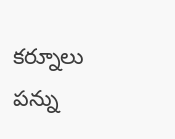కర్నూలు
పన్ను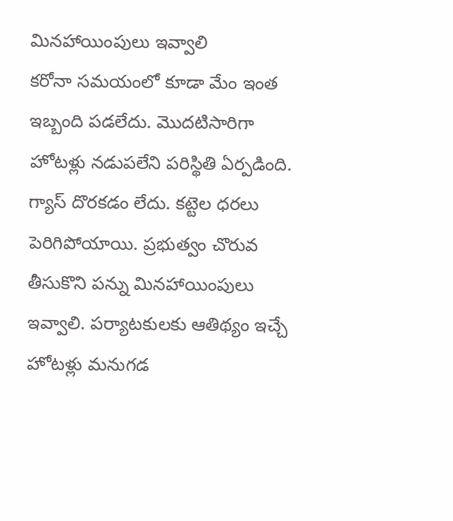మినహాయింపులు ఇవ్వాలి
కరోనా సమయంలో కూడా మేం ఇంత ఇబ్బంది పడలేదు. మొదటిసారిగా హోటళ్లు నడుపలేని పరిస్థితి ఏర్పడింది. గ్యాస్ దొరకడం లేదు. కట్టెల ధరలు పెరిగిపోయాయి. ప్రభుత్వం చొరువ తీసుకొని పన్ను మినహాయింపులు ఇవ్వాలి. పర్యాటకులకు ఆతిథ్యం ఇచ్చే హోటళ్లు మనుగడ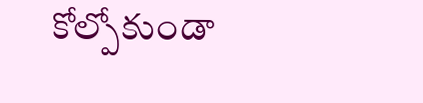కోల్పోకుండా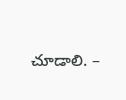చూడాలి. –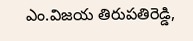ఎం.విజయ తిరుపతిరెడ్డి,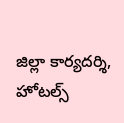జిల్లా కార్యదర్శి, హోటల్స్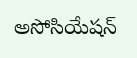అసోసియేషన్